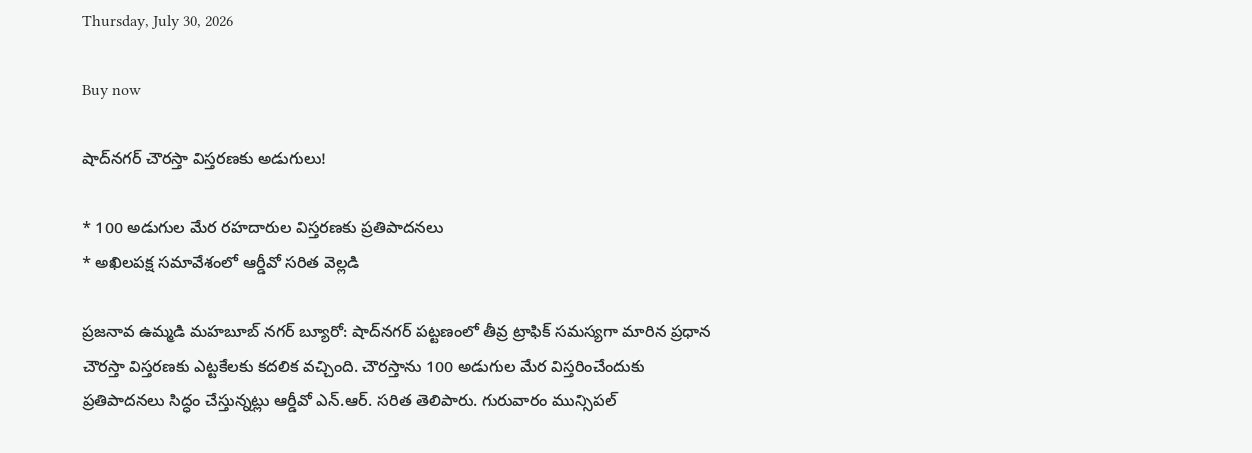Thursday, July 30, 2026

Buy now

షాద్‌నగర్ చౌరస్తా విస్తరణకు అడుగులు!

* 100 అడుగుల మేర రహదారుల విస్తరణకు ప్రతిపాదనలు
* అఖిలపక్ష సమావేశంలో ఆర్డీవో సరిత వెల్లడి

ప్రజనావ ఉమ్మడి మహబూబ్ నగర్ బ్యూరో: షాద్‌నగర్ పట్టణంలో తీవ్ర ట్రాఫిక్ సమస్యగా మారిన ప్రధాన చౌరస్తా విస్తరణకు ఎట్టకేలకు కదలిక వచ్చింది. చౌరస్తాను 100 అడుగుల మేర విస్తరించేందుకు ప్రతిపాదనలు సిద్ధం చేస్తున్నట్లు ఆర్డీవో ఎన్.ఆర్. సరిత తెలిపారు. గురువారం మున్సిపల్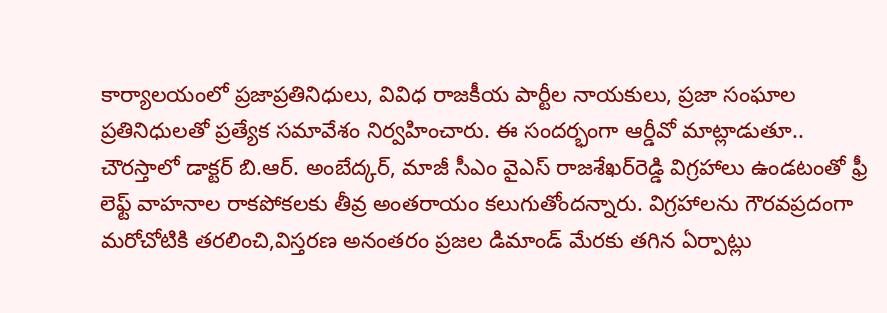కార్యాలయంలో ప్రజాప్రతినిధులు, వివిధ రాజకీయ పార్టీల నాయకులు, ప్రజా సంఘాల ప్రతినిధులతో ప్రత్యేక సమావేశం నిర్వహించారు. ఈ సందర్భంగా ఆర్డీవో మాట్లాడుతూ.. చౌరస్తాలో డాక్టర్ బి.ఆర్. అంబేద్కర్, మాజీ సీఎం వైఎస్ రాజశేఖర్‌రెడ్డి విగ్రహాలు ఉండటంతో ఫ్రీ లెఫ్ట్ వాహనాల రాకపోకలకు తీవ్ర అంతరాయం కలుగుతోందన్నారు. విగ్రహాలను గౌరవప్రదంగా మరోచోటికి తరలించి,విస్తరణ అనంతరం ప్రజల డిమాండ్ మేరకు తగిన ఏర్పాట్లు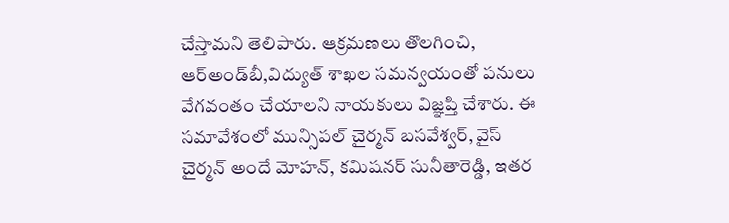చేస్తామని తెలిపారు. ఆక్రమణలు తొలగించి, ఆర్‌అండ్‌బీ,విద్యుత్ శాఖల సమన్వయంతో పనులు వేగవంతం చేయాలని నాయకులు విజ్ఞప్తి చేశారు. ఈ సమావేశంలో మున్సిపల్ చైర్మన్ బసవేశ్వర్, వైస్ చైర్మన్ అందే మోహన్, కమిషనర్ సునీతారెడ్డి, ఇతర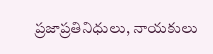ప్రజాప్రతినిధులు, నాయకులు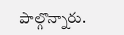పాల్గొన్నారు.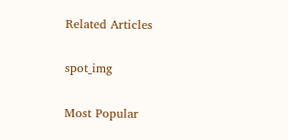Related Articles

spot_img

Most Popular